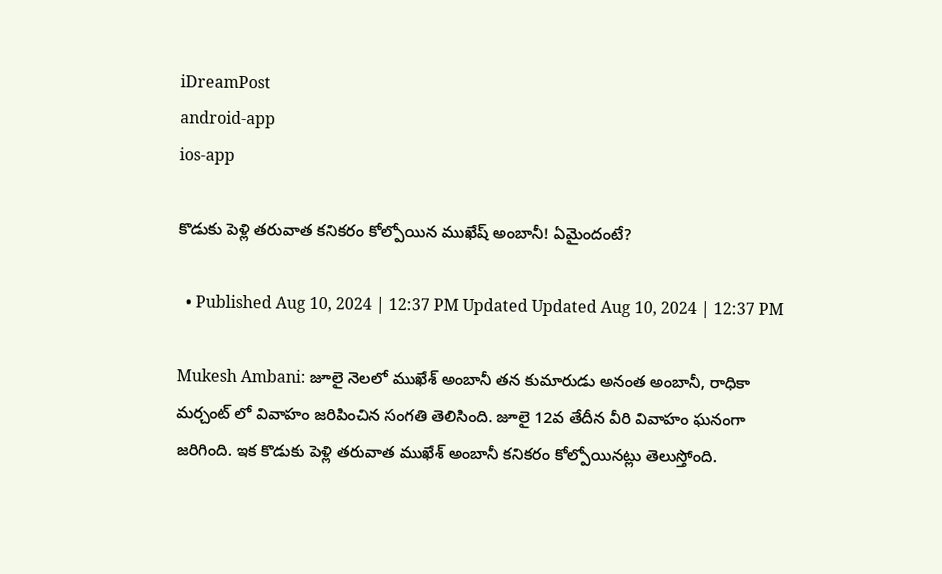iDreamPost
android-app
ios-app

కొడుకు పెళ్లి తరువాత కనికరం కోల్పోయిన ముఖేష్ అంబానీ! ఏమైందంటే?

  • Published Aug 10, 2024 | 12:37 PM Updated Updated Aug 10, 2024 | 12:37 PM

Mukesh Ambani: జూలై నెలలో ముఖేశ్ అంబానీ తన కుమారుడు అనంత అంబానీ, రాధికా మర్చంట్ లో వివాహం జరిపించిన సంగతి తెలిసింది. జూలై 12వ తేదీన వీరి వివాహం ఘనంగా జరిగింది. ఇక కొడుకు పెళ్లి తరువాత ముఖేశ్ అంబానీ కనికరం కోల్పోయినట్లు తెలుస్తోంది.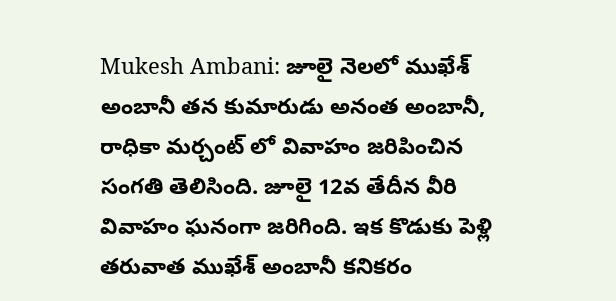Mukesh Ambani: జూలై నెలలో ముఖేశ్ అంబానీ తన కుమారుడు అనంత అంబానీ, రాధికా మర్చంట్ లో వివాహం జరిపించిన సంగతి తెలిసింది. జూలై 12వ తేదీన వీరి వివాహం ఘనంగా జరిగింది. ఇక కొడుకు పెళ్లి తరువాత ముఖేశ్ అంబానీ కనికరం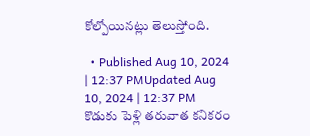కోల్పోయినట్లు తెలుస్తోంది.

  • Published Aug 10, 2024 | 12:37 PMUpdated Aug 10, 2024 | 12:37 PM
కొడుకు పెళ్లి తరువాత కనికరం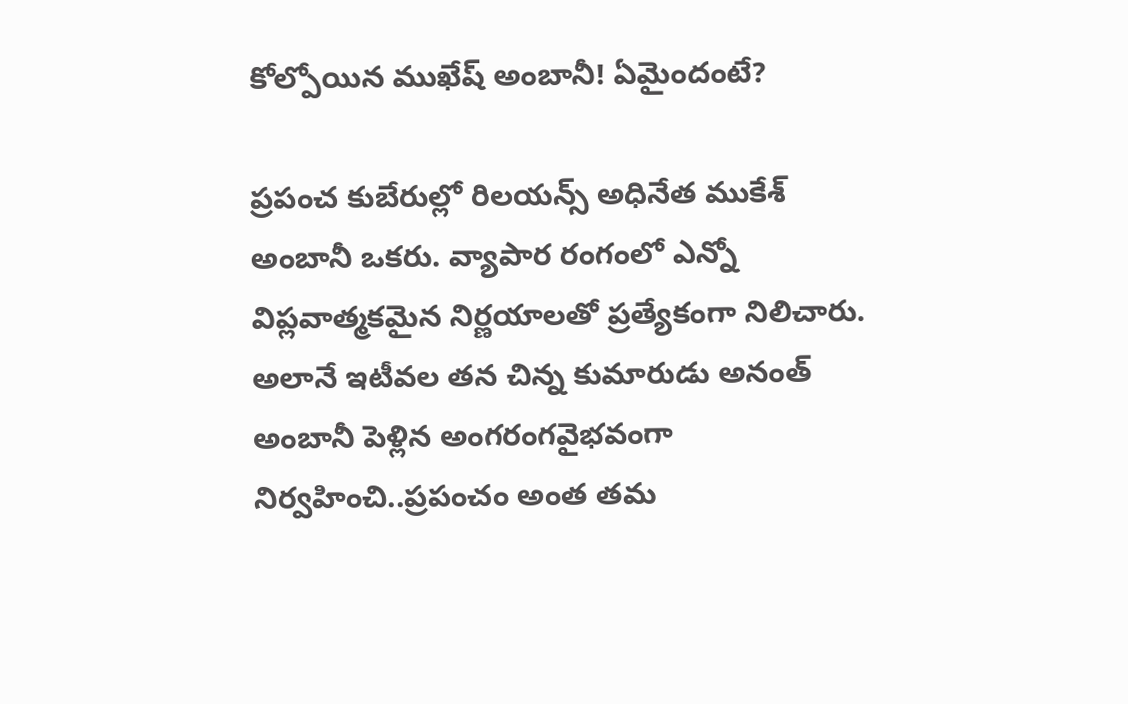కోల్పోయిన ముఖేష్ అంబానీ! ఏమైందంటే?

ప్రపంచ కుబేరుల్లో రిలయన్స్ అధినేత ముకేశ్ అంబానీ ఒకరు. వ్యాపార రంగంలో ఎన్నో విప్లవాత్మకమైన నిర్ణయాలతో ప్రత్యేకంగా నిలిచారు. అలానే ఇటీవల తన చిన్న కుమారుడు అనంత్ అంబానీ పెళ్లిన అంగరంగవైభవంగా నిర్వహించి..ప్రపంచం అంత తమ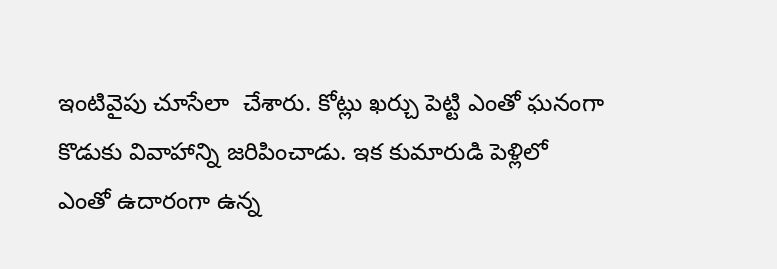ఇంటివైపు చూసేలా  చేశారు. కోట్లు ఖర్చు పెట్టి ఎంతో ఘనంగా కొడుకు వివాహాన్ని జరిపించాడు. ఇక కుమారుడి పెళ్లిలో ఎంతో ఉదారంగా ఉన్న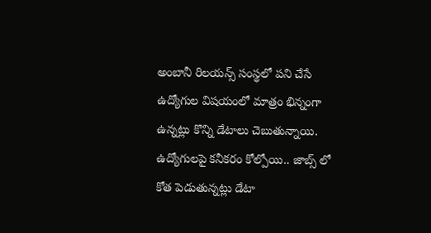అంబానీ రిలయన్స్ సంస్థలో పని చేసే ఉద్యోగుల విషయంలో మాత్రం భిన్నంగా ఉన్నట్లు కొన్ని డేటాలు చెబుతున్నాయి. ఉద్యోగులపై కనీకరం కోల్పోయి.. జాబ్స్ లో కోత పెడుతున్నట్లు డేటా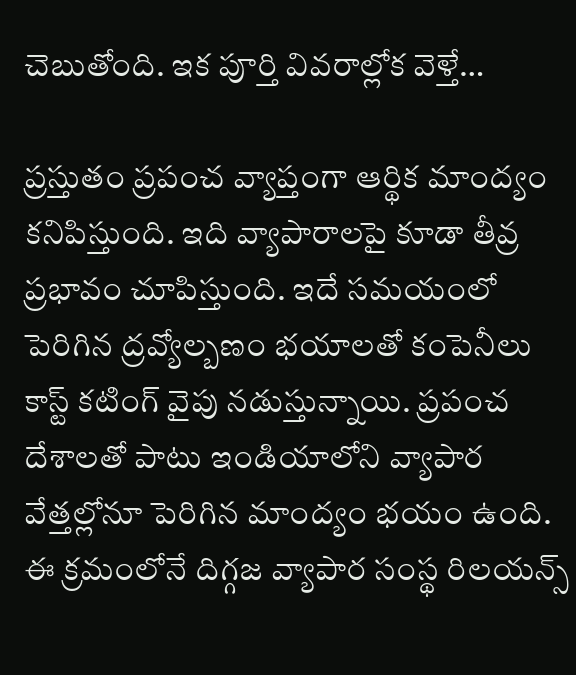చెబుతోంది. ఇక పూర్తి వివరాల్లోక వెళ్తే…

ప్రస్తుతం ప్రపంచ వ్యాప్తంగా ఆర్థిక మాంద్యం కనిపిస్తుంది. ఇది వ్యాపారాలపై కూడా తీవ్ర ప్రభావం చూపిస్తుంది. ఇదే సమయంలో పెరిగిన ద్రవ్యోల్బణం భయాలతో కంపెనీలు కాస్ట్ కటింగ్ వైపు నడుస్తున్నాయి. ప్రపంచ దేశాలతో పాటు ఇండియాలోని వ్యాపార వేత్తల్లోనూ పెరిగిన మాంద్యం భయం ఉంది. ఈ క్రమంలోనే దిగ్గజ వ్యాపార సంస్థ రిలయన్స్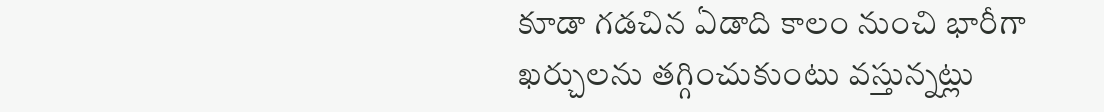కూడా గడచిన ఏడాది కాలం నుంచి భారీగా ఖర్చులను తగ్గించుకుంటు వస్తున్నట్లు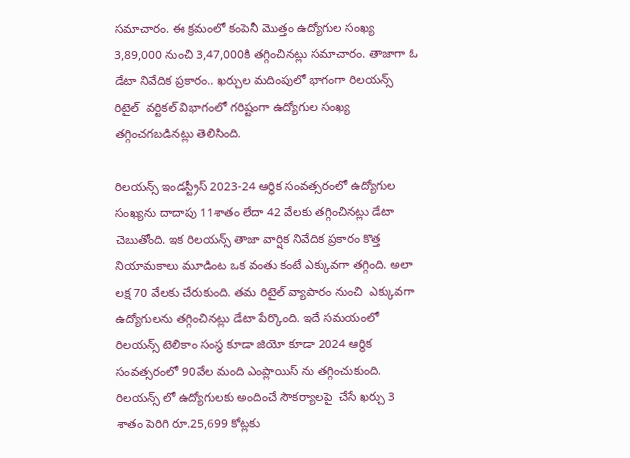సమాచారం. ఈ క్రమంలో కంపెనీ మెుత్తం ఉద్యోగుల సంఖ్య 3,89,000 నుంచి 3,47,000కి తగ్గించినట్లు సమాచారం. తాజాగా ఓ డేటా నివేదిక ప్రకారం.. ఖర్చుల మదింపులో భాగంగా రిలయన్స్  రిటైల్  వర్టికల్ విభాగంలో గరిష్టంగా ఉద్యోగుల సంఖ్య తగ్గించగబడినట్లు తెలిసింది.

రిలయన్స్ ఇండస్ట్రీస్ 2023-24 ఆర్థిక సంవత్సరంలో ఉద్యోగుల సంఖ్యను దాదాపు 11శాతం లేదా 42 వేలకు తగ్గించినట్లు డేటా చెబుతోంది. ఇక రిలయన్స్ తాజా వార్షిక నివేదిక ప్రకారం కొత్త నియామకాలు మూడింట ఒక వంతు కంటే ఎక్కువగా తగ్గింది. అలా లక్ష 70 వేలకు చేరుకుంది. తమ రిటైల్ వ్యాపారం నుంచి  ఎక్కువగా ఉద్యోగులను తగ్గించినట్లు డేటా పేర్కొంది. ఇదే సమయంలో రిలయన్స్ టెలికాం సంస్థ కూడా జియో కూడా 2024 ఆర్థిక సంవత్సరంలో 90వేల మంది ఎంప్లాయిస్ ను తగ్గించుకుంది.  రిలయన్స్ లో ఉద్యోగులకు అందించే సౌకర్యాలపై  చేసే ఖర్చు 3 శాతం పెరిగి రూ.25,699 కోట్లకు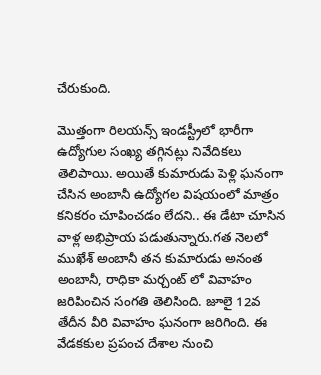చేరుకుంది.

మొత్తంగా రిలయన్స్ ఇండస్ట్రీలో భారీగా ఉద్యోగుల సంఖ్య తగ్గినట్లు నివేదికలు తెలిపాయి. అయితే కుమారుడు పెళ్లి ఘనంగా చేసిన అంబానీ ఉద్యోగల విషయంలో మాత్రం కనికరం చూపించడం లేదని.. ఈ డేటా చూసిన వాళ్ల అభిప్రాయ పడుతున్నారు.గత నెలలో ముఖేశ్ అంబానీ తన కుమారుడు అనంత అంబానీ, రాధికా మర్చంట్ లో వివాహం జరిపించిన సంగతి తెలిసింది. జూలై 12వ తేదీన వీరి వివాహం ఘనంగా జరిగింది. ఈ వేడకకుల ప్రపంచ దేశాల నుంచి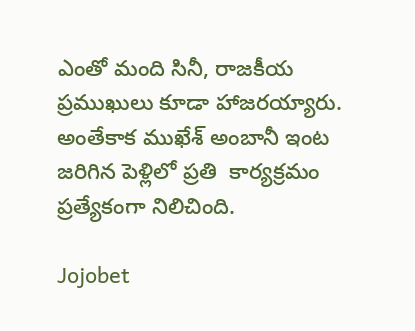ఎంతో మంది సినీ, రాజకీయ ప్రముఖులు కూడా హాజరయ్యారు.  అంతేకాక ముఖేశ్ అంబానీ ఇంట జరిగిన పెళ్లిలో ప్రతి  కార్యక్రమం ప్రత్యేకంగా నిలిచింది.

Jojobet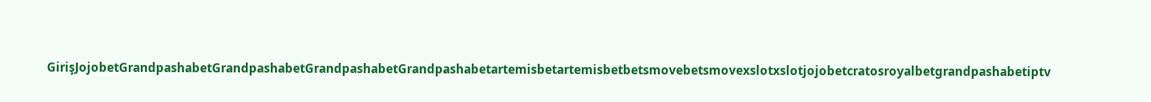GirişJojobetGrandpashabetGrandpashabetGrandpashabetGrandpashabetartemisbetartemisbetbetsmovebetsmovexslotxslotjojobetcratosroyalbetgrandpashabetiptv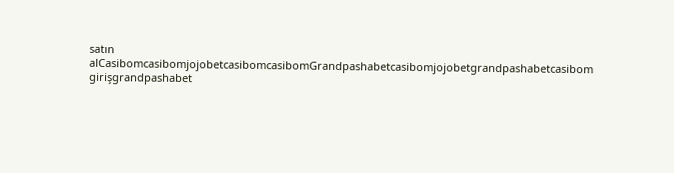satın alCasibomcasibomjojobetcasibomcasibomGrandpashabetcasibomjojobetgrandpashabetcasibom girişgrandpashabet